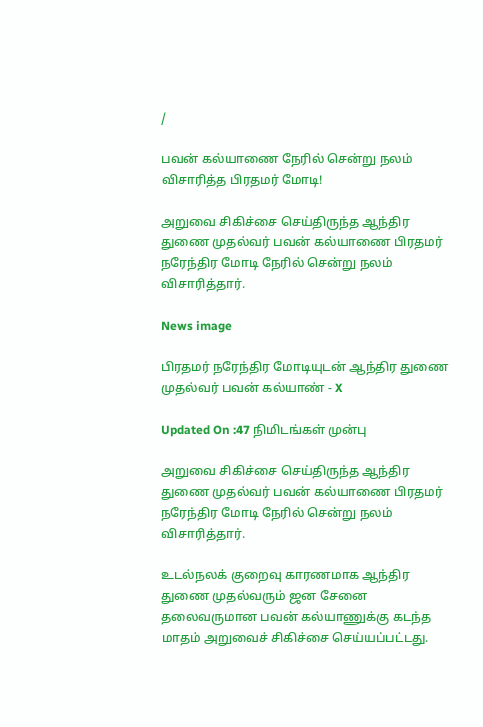/

பவன் கல்யாணை நேரில் சென்று நலம் விசாரித்த பிரதமர் மோடி!

அறுவை சிகிச்சை செய்திருந்த ஆந்திர துணை முதல்வர் பவன் கல்யாணை பிரதமர் நரேந்திர மோடி நேரில் சென்று நலம் விசாரித்தார்.

News image

பிரதமர் நரேந்திர மோடியுடன் ஆந்திர துணை முதல்வர் பவன் கல்யாண் - X

Updated On :47 நிமிடங்கள் முன்பு

அறுவை சிகிச்சை செய்திருந்த ஆந்திர துணை முதல்வர் பவன் கல்யாணை பிரதமர் நரேந்திர மோடி நேரில் சென்று நலம் விசாரித்தார்.

உடல்நலக் குறைவு காரணமாக ஆந்திர துணை முதல்வரும் ஜன சேனை தலைவருமான பவன் கல்யாணுக்கு கடந்த மாதம் அறுவைச் சிகிச்சை செய்யப்பட்டது.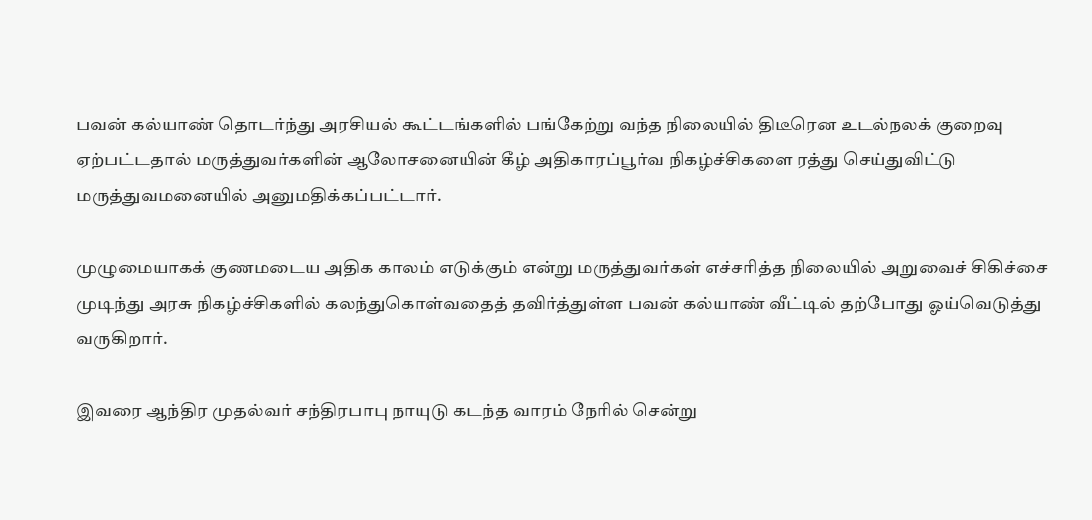பவன் கல்யாண் தொடர்ந்து அரசியல் கூட்டங்களில் பங்கேற்று வந்த நிலையில் திடீரென உடல்நலக் குறைவு ஏற்பட்டதால் மருத்துவர்களின் ஆலோசனையின் கீழ் அதிகாரப்பூர்வ நிகழ்ச்சிகளை ரத்து செய்துவிட்டு மருத்துவமனையில் அனுமதிக்கப்பட்டார்.

முழுமையாகக் குணமடைய அதிக காலம் எடுக்கும் என்று மருத்துவர்கள் எச்சரித்த நிலையில் அறுவைச் சிகிச்சை முடிந்து அரசு நிகழ்ச்சிகளில் கலந்துகொள்வதைத் தவிர்த்துள்ள பவன் கல்யாண் வீட்டில் தற்போது ஓய்வெடுத்து வருகிறார்.

இவரை ஆந்திர முதல்வர் சந்திரபாபு நாயுடு கடந்த வாரம் நேரில் சென்று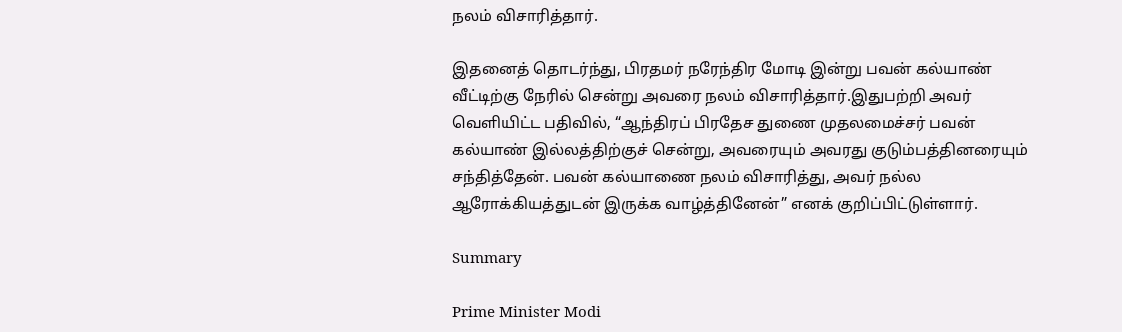நலம் விசாரித்தார்.

இதனைத் தொடர்ந்து, பிரதமர் நரேந்திர மோடி இன்று பவன் கல்யாண் வீட்டிற்கு நேரில் சென்று அவரை நலம் விசாரித்தார்.இதுபற்றி அவர் வெளியிட்ட பதிவில், “ஆந்திரப் பிரதேச துணை முதலமைச்சர் பவன் கல்யாண் இல்லத்திற்குச் சென்று, அவரையும் அவரது குடும்பத்தினரையும் சந்தித்தேன். பவன் கல்யாணை நலம் விசாரித்து, அவர் நல்ல ஆரோக்கியத்துடன் இருக்க வாழ்த்தினேன்” எனக் குறிப்பிட்டுள்ளார்.

Summary

Prime Minister Modi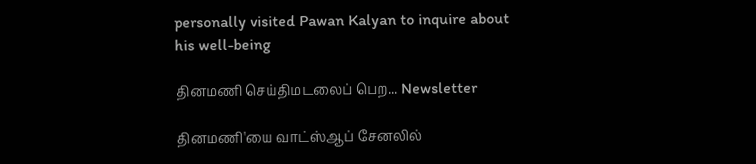personally visited Pawan Kalyan to inquire about his well-being

தினமணி செய்திமடலைப் பெற... Newsletter

தினமணி'யை வாட்ஸ்ஆப் சேனலில்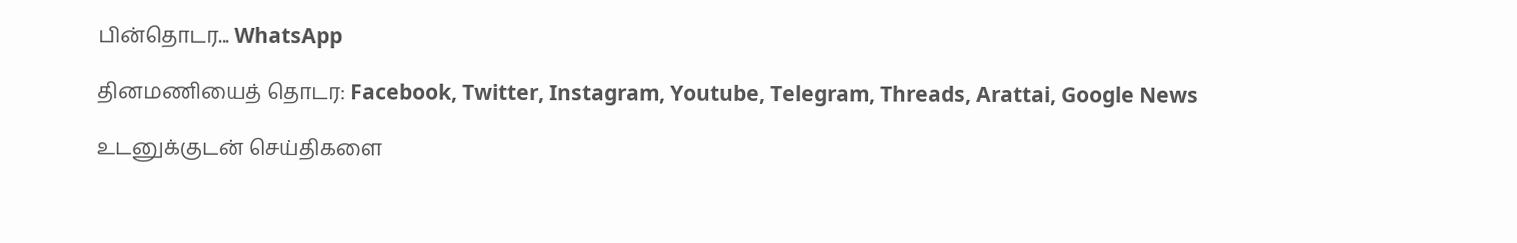பின்தொடர... WhatsApp

தினமணியைத் தொடர: Facebook, Twitter, Instagram, Youtube, Telegram, Threads, Arattai, Google News

உடனுக்குடன் செய்திகளை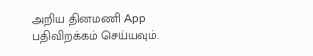அறிய தினமணி App பதிவிறக்கம் செய்யவும்.